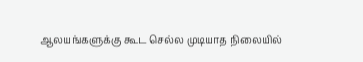ஆலயங்களுக்கு கூட செல்ல முடியாத நிலையில்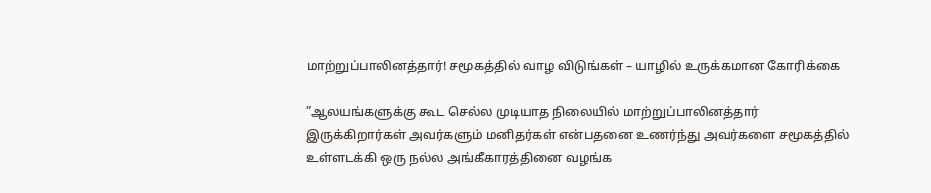மாற்றுப்பாலினத்தார்! சமூகத்தில் வாழ விடுங்கள் – யாழில் உருக்கமான கோரிக்கை

”ஆலயங்களுக்கு கூட செல்ல முடியாத நிலையில் மாற்றுப்பாலினத்தார் இருக்கிறார்கள் அவர்களும் மனிதர்கள் என்பதனை உணர்ந்து அவர்களை சமூகத்தில் உள்ளடக்கி ஒரு நல்ல அங்கீகாரத்தினை வழங்க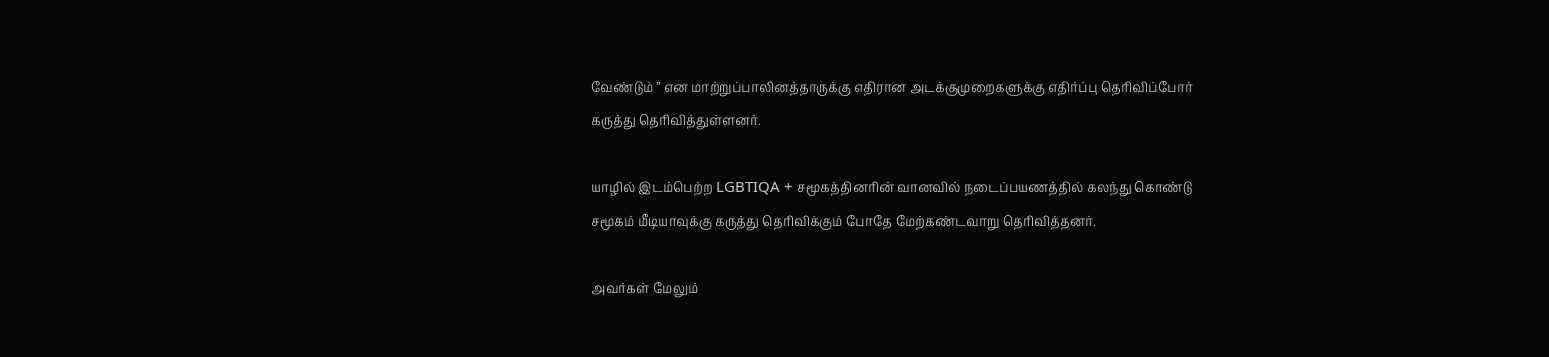வேண்டும் ” என மாற்றுப்பாலினத்தாருக்கு எதிரான அடக்குமுறைகளுக்கு எதிர்ப்பு தெரிவிப்போர் கருத்து தெரிவித்துள்ளனர்.

யாழில் இடம்பெற்ற LGBTIQA + சமூகத்தினரின் வானவில் நடைப்பயணத்தில் கலந்து கொண்டு சமூகம் மீடியாவுக்கு கருத்து தெரிவிக்கும் போதே மேற்கண்டவாறு தெரிவித்தனர்.

அவர்கள் மேலும்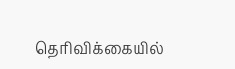தெரிவிக்கையில்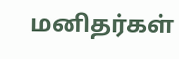மனிதர்கள்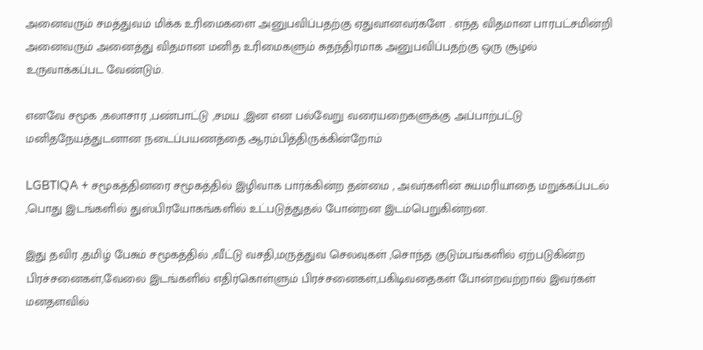அனைவரும் சமத்துவம் மிக்க உரிமைகளை அனுபவிப்பதற்கு ஏதுவானவர்களே . எந்த விதமான பாரபட்சமின்றி அனைவரும் அனைத்து விதமான மனித உரிமைகளும் சுதந்திரமாக அனுபவிப்பதற்கு ஒரு சூழல் உருவாக்கப்பட வேண்டும்.

எனவே சமூக ,கலாசார ,பண்பாட்டு ,சமய ,இன என பல்வேறு வரையறைகளுக்கு அப்பாற்பட்டு மனிதநேயத்துடனான நடைப்பயணத்தை ஆரம்பித்திருக்கின்றோம்

LGBTIQA + சமூகத்தினரை சமூகத்தில் இழிவாக பார்க்கின்ற தன்மை , அவர்களின் சுயமரியாதை மறுக்கப்படல் ,பொது இடங்களில் துஸ்பிரயோகங்களில் உட்படுத்துதல் போன்றன இடம்பெறுகின்றன.

இது தவிர ,தமிழ் பேசும் சமூகத்தில் ,வீட்டு வசதி,மருத்துவ செலவுகள் ,சொந்த குடும்பங்களில் ஏற்படுகின்ற பிரச்சனைகள்,வேலை இடங்களில் எதிர்கொள்ளும் பிரச்சனைகள்,பகிடிவதைகள் போன்றவற்றால் இவர்கள் மனதளவில்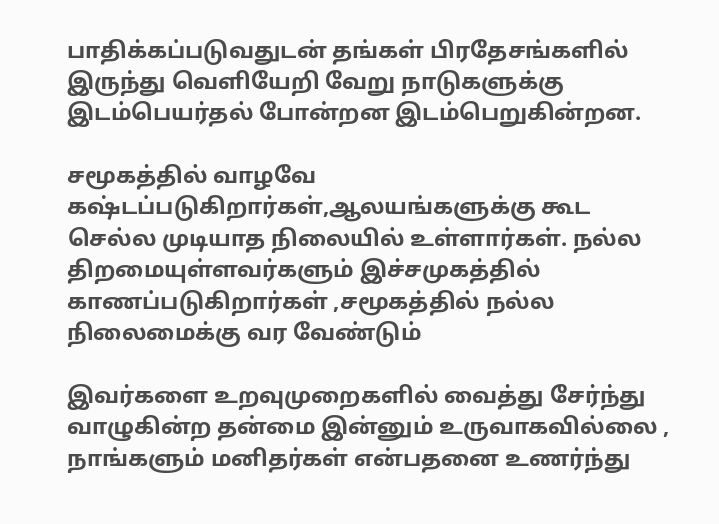பாதிக்கப்படுவதுடன் தங்கள் பிரதேசங்களில் இருந்து வெளியேறி வேறு நாடுகளுக்கு இடம்பெயர்தல் போன்றன இடம்பெறுகின்றன.

சமூகத்தில் வாழவே கஷ்டப்படுகிறார்கள்,ஆலயங்களுக்கு கூட செல்ல முடியாத நிலையில் உள்ளார்கள். நல்ல திறமையுள்ளவர்களும் இச்சமுகத்தில் காணப்படுகிறார்கள் ,சமூகத்தில் நல்ல நிலைமைக்கு வர வேண்டும்

இவர்களை உறவுமுறைகளில் வைத்து சேர்ந்து வாழுகின்ற தன்மை இன்னும் உருவாகவில்லை , நாங்களும் மனிதர்கள் என்பதனை உணர்ந்து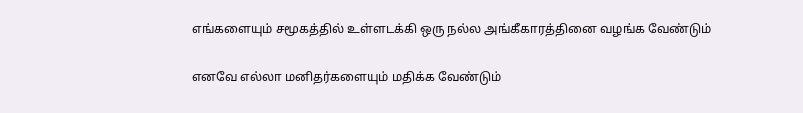எங்களையும் சமூகத்தில் உள்ளடக்கி ஒரு நல்ல அங்கீகாரத்தினை வழங்க வேண்டும்

எனவே எல்லா மனிதர்களையும் மதிக்க வேண்டும்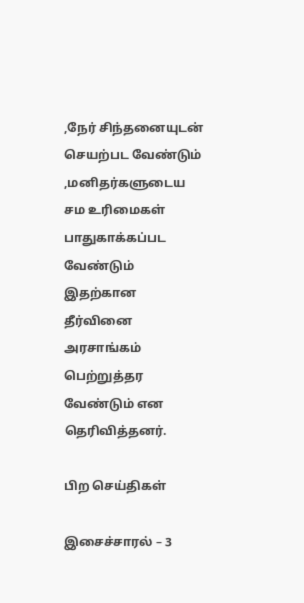,நேர் சிந்தனையுடன் செயற்பட வேண்டும் ,மனிதர்களுடைய சம உரிமைகள் பாதுகாக்கப்பட வேண்டும் இதற்கான தீர்வினை அரசாங்கம் பெற்றுத்தர வேண்டும் என தெரிவித்தனர்.

பிற செய்திகள்

இசைச்சாரல் – 3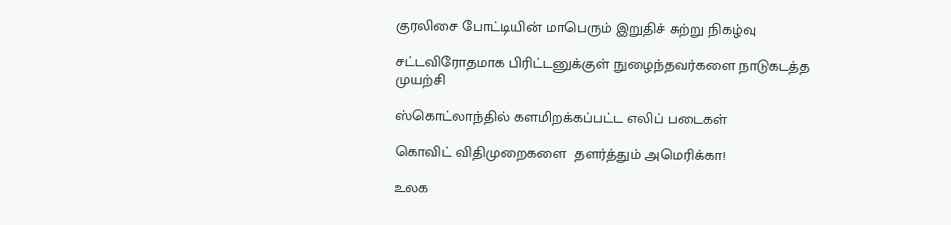குரலிசை போட்டியின் மாபெரும் இறுதிச் சுற்று நிகழ்வு

சட்டவிரோதமாக பிரிட்டனுக்குள் நுழைந்தவர்களை நாடுகடத்த முயற்சி

ஸ்கொட்லாந்தில் களமிறக்கப்பட்ட எலிப் படைகள்

கொவிட் விதிமுறைகளை  தளர்த்தும் அமெரிக்கா!

உலக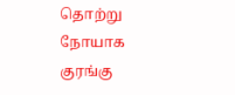தொற்று நோயாக குரங்கு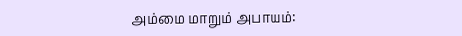அம்மை மாறும் அபாயம்: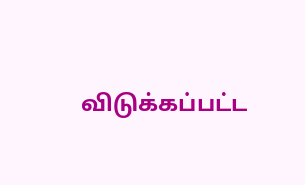விடுக்கப்பட்ட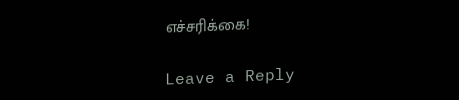எச்சரிக்கை!

Leave a Reply